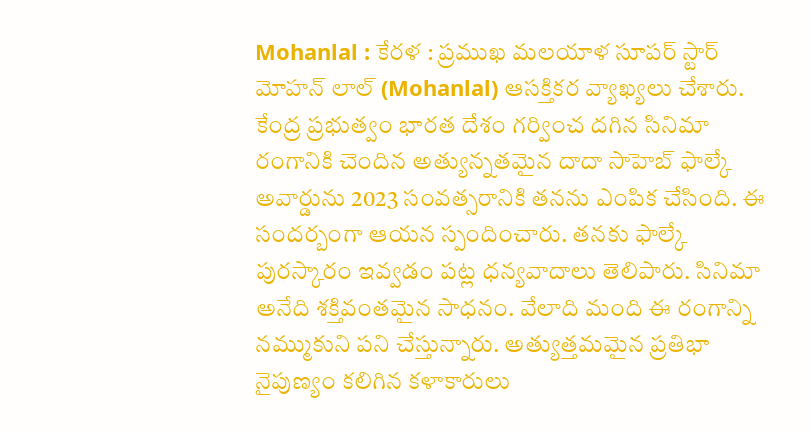Mohanlal : కేరళ : ప్రముఖ మలయాళ సూపర్ స్టార్ మోహన్ లాల్ (Mohanlal) ఆసక్తికర వ్యాఖ్యలు చేశారు. కేంద్ర ప్రభుత్వం భారత దేశం గర్వించ దగిన సినిమా రంగానికి చెందిన అత్యున్నతమైన దాదా సాహెబ్ ఫాల్కే అవార్డును 2023 సంవత్సరానికి తనను ఎంపిక చేసింది. ఈ సందర్బంగా ఆయన స్పందించారు. తనకు ఫాల్కే పురస్కారం ఇవ్వడం పట్ల ధన్యవాదాలు తెలిపారు. సినిమా అనేది శక్తివంతమైన సాధనం. వేలాది మంది ఈ రంగాన్ని నమ్ముకుని పని చేస్తున్నారు. అత్యుత్తమమైన ప్రతిభా నైపుణ్యం కలిగిన కళాకారులు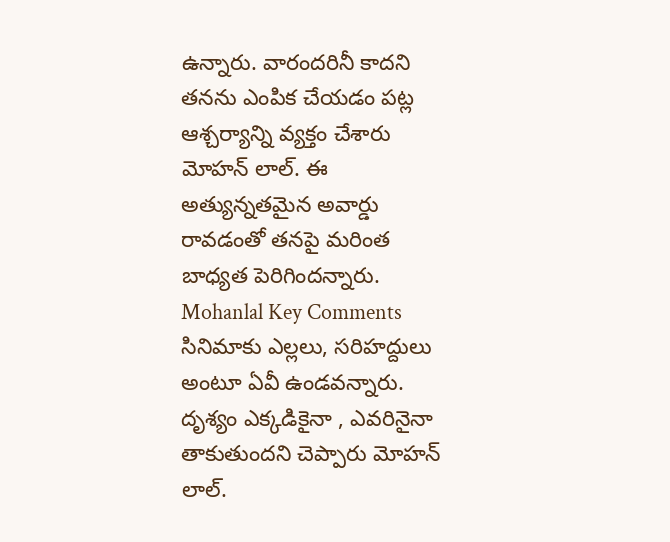ఉన్నారు. వారందరినీ కాదని తనను ఎంపిక చేయడం పట్ల ఆశ్చర్యాన్ని వ్యక్తం చేశారు మోహన్ లాల్. ఈ అత్యున్నతమైన అవార్డు రావడంతో తనపై మరింత బాధ్యత పెరిగిందన్నారు.
Mohanlal Key Comments
సినిమాకు ఎల్లలు, సరిహద్దులు అంటూ ఏవీ ఉండవన్నారు. దృశ్యం ఎక్కడికైనా , ఎవరినైనా తాకుతుందని చెప్పారు మోహన్ లాల్.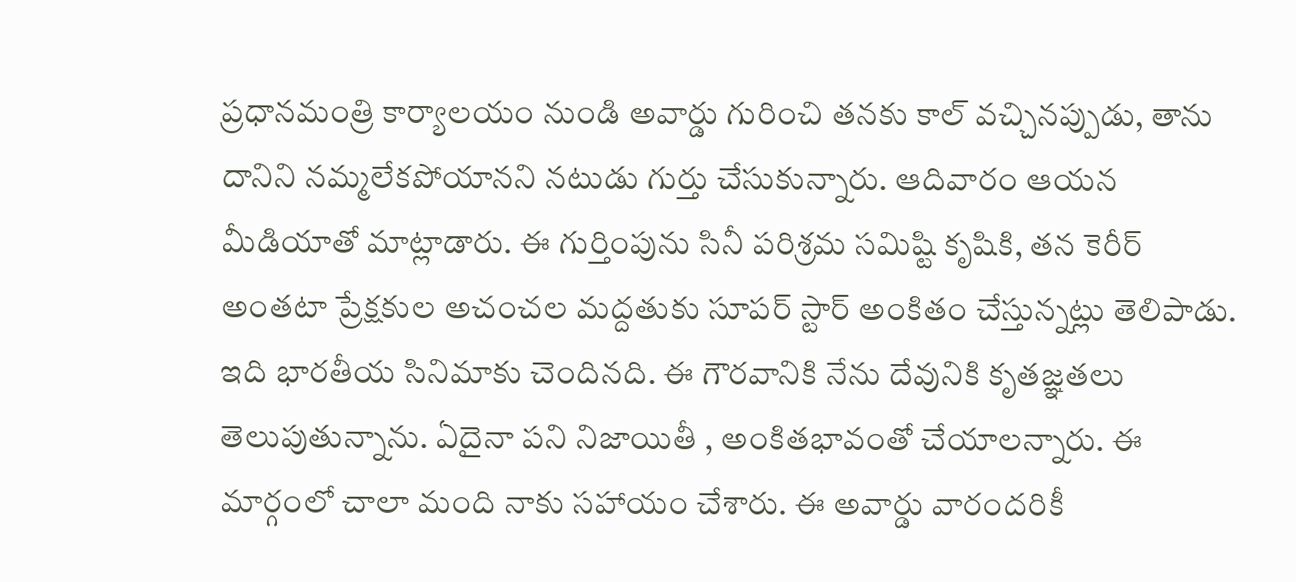ప్రధానమంత్రి కార్యాలయం నుండి అవార్డు గురించి తనకు కాల్ వచ్చినప్పుడు, తాను దానిని నమ్మలేకపోయానని నటుడు గుర్తు చేసుకున్నారు. ఆదివారం ఆయన మీడియాతో మాట్లాడారు. ఈ గుర్తింపును సినీ పరిశ్రమ సమిష్టి కృషికి, తన కెరీర్ అంతటా ప్రేక్షకుల అచంచల మద్దతుకు సూపర్ స్టార్ అంకితం చేస్తున్నట్లు తెలిపాడు. ఇది భారతీయ సినిమాకు చెందినది. ఈ గౌరవానికి నేను దేవునికి కృతజ్ఞతలు తెలుపుతున్నాను. ఏదైనా పని నిజాయితీ , అంకితభావంతో చేయాలన్నారు. ఈ మార్గంలో చాలా మంది నాకు సహాయం చేశారు. ఈ అవార్డు వారందరికీ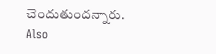చెందుతుందన్నారు.
Also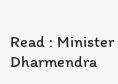Read : Minister Dharmendra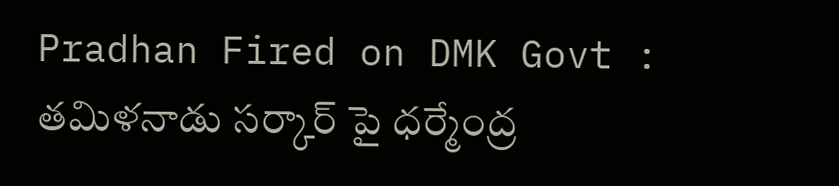Pradhan Fired on DMK Govt : తమిళనాడు సర్కార్ పై ధర్మేంద్ర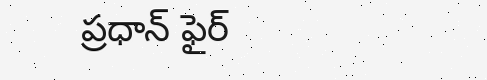ప్రధాన్ ఫైర్